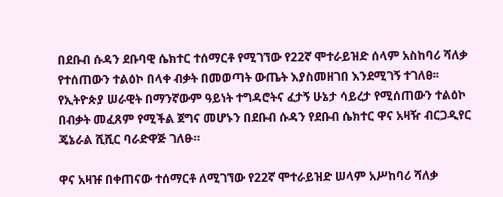በደቡብ ሱዳን ደቡባዊ ሴክተር ተሰማርቶ የሚገኘው የ22ኛ ሞተራይዝድ ሰላም አስከባሪ ሻለቃ የተሰጠውን ተልዕኮ በላቀ ብቃት በመወጣት ውጤት እያስመዘገበ እንደሚገኝ ተገለፀ፡፡
የኢትዮጵያ ሠራዊት በማንኛውም ዓይነት ተግዳሮትና ፈታኝ ሁኔታ ሳይረታ የሚሰጠውን ተልዕኮ በብቃት መፈጸም የሚችል ጀግና መሆኑን በደቡብ ሱዳን የደቡብ ሴክተር ዋና አዛዥ ብርጋዲየር ጄኔራል ሺሺር ባራድዋጅ ገለፁ።

ዋና አዛዡ በቀጠናው ተሰማርቶ ለሚገኘው የ22ኛ ሞተራይዝድ ሠላም አሥከባሪ ሻለቃ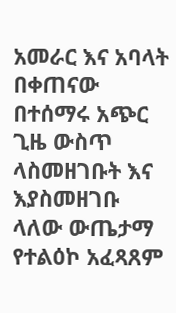አመራር እና አባላት በቀጠናው በተሰማሩ አጭር ጊዜ ውስጥ ላስመዘገቡት እና እያስመዘገቡ ላለው ውጤታማ የተልዕኮ አፈጻጸም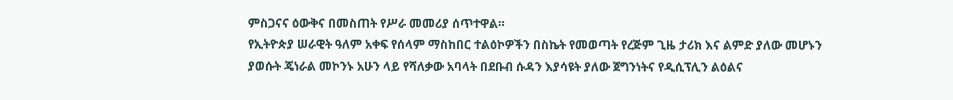ምስጋናና ዕውቅና በመስጠት የሥራ መመሪያ ሰጥተዋል።
የኢትዮጵያ ሠራዊት ዓለም አቀፍ የሰላም ማስከበር ተልዕኮዎችን በስኬት የመወጣት የረጅም ጊዜ ታሪክ እና ልምድ ያለው መሆኑን ያወሱት ጄነራል መኮንኑ አሁን ላይ የሻለቃው አባላት በደቡብ ሱዳን እያሳዩት ያለው ጀግንነትና የዲሲፕሊን ልዕልና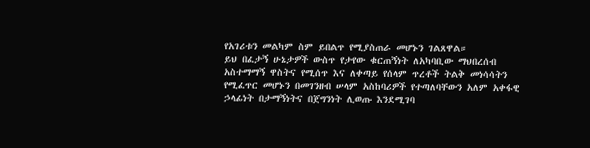የአገሪቱን መልካም ስም ይበልጥ የሚያስጠራ መሆኑን ገልጸዋል።
ይህ በፈታኝ ሁኔታዎች ውስጥ የታየው ቁርጠኝነት ለአካባቢው ማህበረሰብ አስተማማኝ ዋስትና የሚሰጥ እና ለቀጣይ የሰላም ጥረቶች ትልቅ መነሳሳትን የሚፈጥር መሆኑን በመገንዘብ ሠላም አስከባሪዎች የተጣለባቸውን አለም አቀፋዊ ኃላፊነት በታማኝነትና በጀግንነት ሊወጡ እንደሚገባ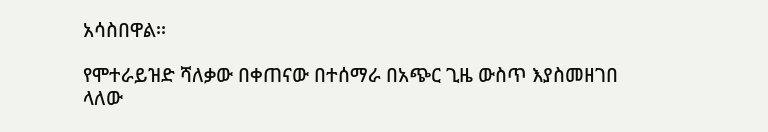አሳስበዋል፡፡

የሞተራይዝድ ሻለቃው በቀጠናው በተሰማራ በአጭር ጊዜ ውስጥ እያስመዘገበ ላለው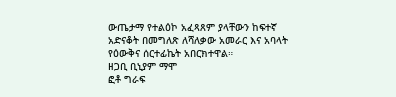ውጤታማ የተልዕኮ አፈጻጸም ያላቸውን ከፍተኛ አድናቆት በመግለጽ ለሻለቃው አመራር እና አባላት የዕውቅና ሰርተፊኬት አበርክተዋል።
ዘጋቢ ቢኒያም ማሞ
ፎቶ ግራፍ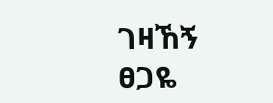ገዛኸኝ ፀጋዬ